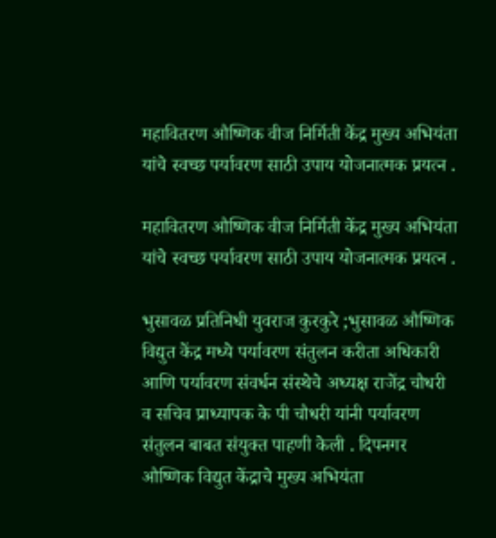महावितरण औष्णिक वीज निर्मिती केंद्र मुख्य अभियंता यांचे स्वच्छ पर्यावरण साठी उपाय योजनात्मक प्रयत्न .

महावितरण औष्णिक वीज निर्मिती केंद्र मुख्य अभियंता यांचे स्वच्छ पर्यावरण साठी उपाय योजनात्मक प्रयत्न .

भुसावळ प्रतिनिधी युवराज कुरकुरे ;भुसावळ औष्णिक विद्युत केंद्र मध्ये पर्यावरण संतुलन करीता अधिकारी आणि पर्यावरण संवर्धन संस्थेचे अध्यक्ष राजेंद्र चौधरी व सचिव प्राध्यापक के पी चौधरी यांनी पर्यावरण संतुलन बाबत संयुक्त पाहणी केली . दिपनगर औष्णिक विद्युत केंद्राचे मुख्य अभियंता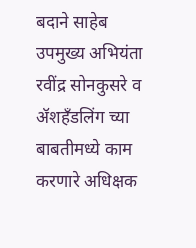बदाने साहेब उपमुख्य अभियंता रवींद्र सोनकुसरे व ॲशहँडलिंग च्या बाबतीमध्ये काम करणारे अधिक्षक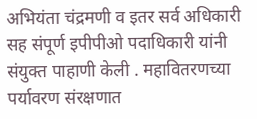अभियंता चंद्रमणी व इतर सर्व अधिकारी सह संपूर्ण इपीपीओ पदाधिकारी यांनी संयुक्त पाहाणी केली . महावितरणच्या पर्यावरण संरक्षणात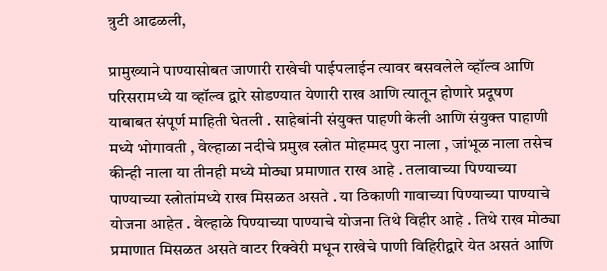त्रुटी आढळली,

प्रामुख्याने पाण्यासोबत जाणारी राखेची पाईपलाईन त्यावर बसवलेले व्हॉल्व आणि परिसरामध्ये या व्हॉल्व द्वारे सोडण्यात येणारी राख आणि त्यातून होणारे प्रदूषण याबाबत संपूर्ण माहिती घेतली . साहेबांनी संयुक्त पाहणी केली आणि संयुक्त पाहाणी मध्ये भोगावती , वेल्हाळा नदीचे प्रमुख स्त्रोत मोहम्मद पुरा नाला , जांभूळ नाला तसेच कीन्ही नाला या तीनही मध्ये मोठ्या प्रमाणात राख आहे . तलावाच्या पिण्याच्या पाण्याच्या स्त्रोतांमध्ये राख मिसळत असते . या ठिकाणी गावाच्या पिण्याच्या पाण्याचे योजना आहेत . वेल्हाळे पिण्याच्या पाण्याचे योजना तिथे विहीर आहे . तिथे राख मोठ्या प्रमाणात मिसळत असते वाटर रिक्वेरी मधून राखेचे पाणी विहिरीद्वारे येत असतं आणि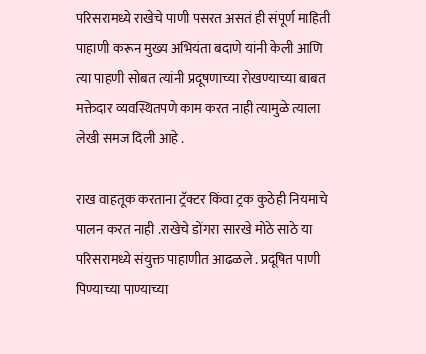परिसरामध्ये राखेचे पाणी पसरत असतं ही संपूर्ण माहिती पाहाणी करून मुख्य अभियंता बदाणे यांनी केली आणि त्या पाहणी सोबत त्यांनी प्रदूषणाच्या रोखण्याच्या बाबत मक्तेदार व्यवस्थितपणे काम करत नाही त्यामुळे त्याला लेखी समज दिली आहे .

राख वाहतूक करताना ट्रॅक्टर किंवा ट्रक कुठेही नियमाचे पालन करत नाही .राखेचे डोंगरा सारखे मोठे साठे या परिसरामध्ये संयुक्त पाहाणीत आढळले . प्रदूषित पाणी पिण्याच्या पाण्याच्या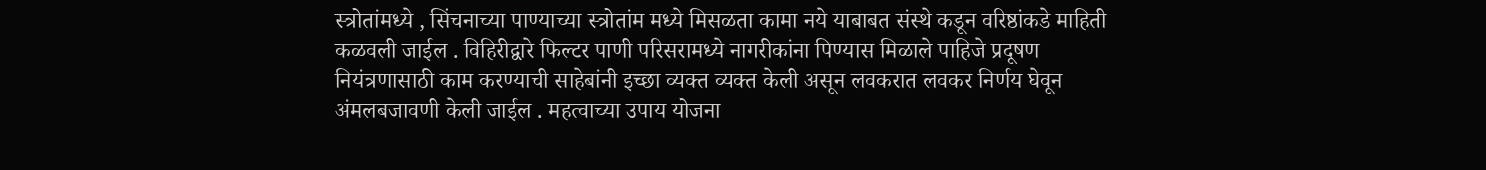स्त्रोतांमध्ये , सिंचनाच्या पाण्याच्या स्त्रोतांम मध्ये मिसळता कामा नये याबाबत संस्थे कडून वरिष्ठांकडे माहिती कळवली जाईल . विहिरीद्वारे फिल्टर पाणी परिसरामध्ये नागरीकांना पिण्यास मिळाले पाहिजे प्रदूषण नियंत्रणासाठी काम करण्याची साहेबांनी इच्छा व्यक्त व्यक्त केली असून लवकरात लवकर निर्णय घेवून अंमलबजावणी केली जाईल . महत्वाच्या उपाय योजना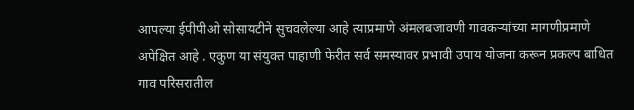आपल्या ईपीपीओ सोसायटीने सुचवलेल्या आहे त्याप्रमाणे अंमलबजावणी गावकऱ्यांच्या मागणीप्रमाणे अपेक्षित आहे . एकुण या संयुक्त पाहाणी फेरीत सर्व समस्यावर प्रभावी उपाय योजना करून प्रकल्प बाधित गाव परिसरातील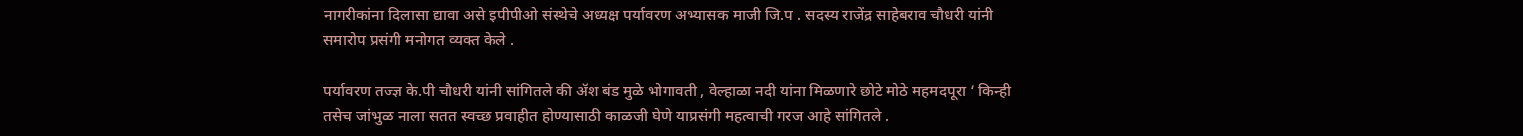नागरीकांना दिलासा द्यावा असे इपीपीओ संस्थेचे अध्यक्ष पर्यावरण अभ्यासक माजी जि.प . सदस्य राजेंद्र साहेबराव चौधरी यांनी समारोप प्रसंगी मनोगत व्यक्त केले .

पर्यावरण तज्ज्ञ के.पी चौधरी यांनी सांगितले की ॲश बंड मुळे भोगावती , वेल्हाळा नदी यांना मिळणारे छोटे मोठे महमदपूरा ‘ किन्ही तसेच जांभुळ नाला सतत स्वच्छ प्रवाहीत होण्यासाठी काळजी घेणे याप्रसंगी महत्वाची गरज आहे सांगितले .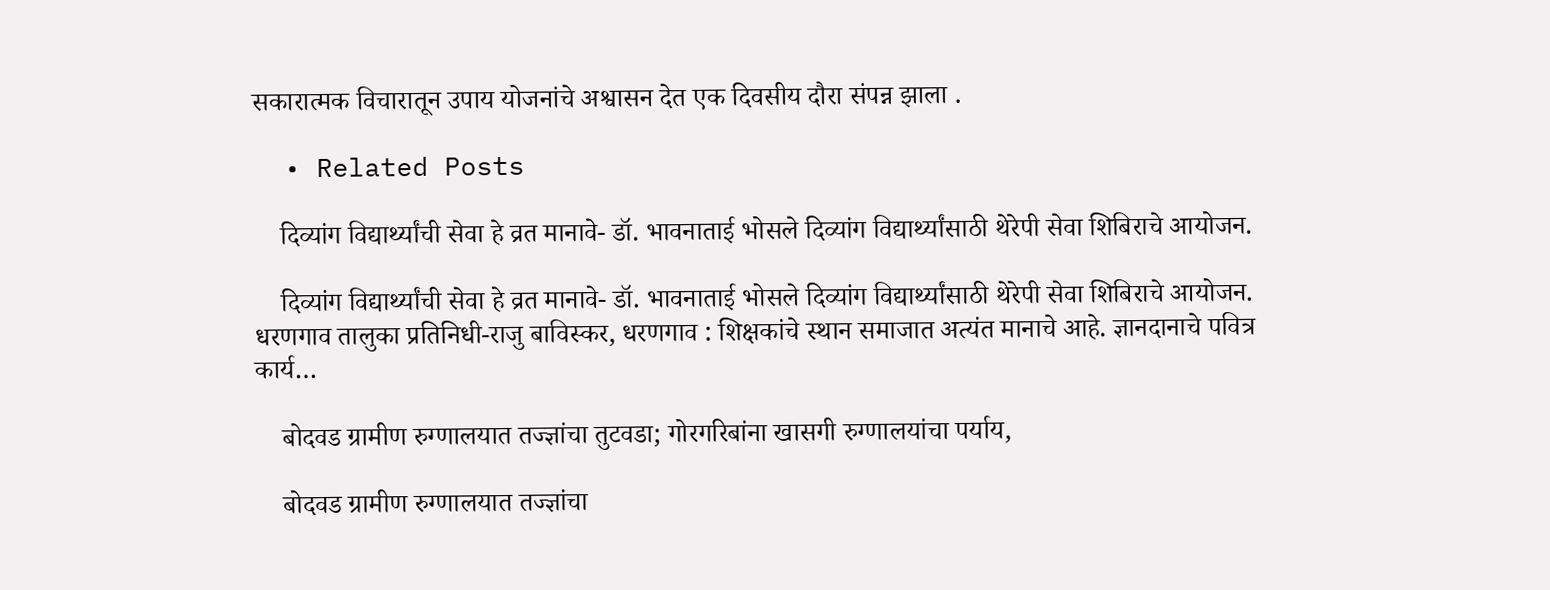सकारात्मक विचारातून उपाय योजनांचे अश्वासन देत एक दिवसीय दौरा संपन्न झाला .

  • Related Posts

    दिव्यांग विद्यार्थ्यांची सेवा हे व्रत मानावे- डॉ. भावनाताई भोसले दिव्यांग विद्यार्थ्यांसाठी थेरेपी सेवा शिबिराचे आयोजन.

    दिव्यांग विद्यार्थ्यांची सेवा हे व्रत मानावे- डॉ. भावनाताई भोसले दिव्यांग विद्यार्थ्यांसाठी थेरेपी सेवा शिबिराचे आयोजन. धरणगाव तालुका प्रतिनिधी-राजु बाविस्कर, धरणगाव : शिक्षकांचे स्थान समाजात अत्यंत मानाचे आहे. ज्ञानदानाचे पवित्र कार्य…

    बोदवड ग्रामीण रुग्णालयात तज्ज्ञांचा तुटवडा; गोरगरिबांना खासगी रुग्णालयांचा पर्याय,

    बोदवड ग्रामीण रुग्णालयात तज्ज्ञांचा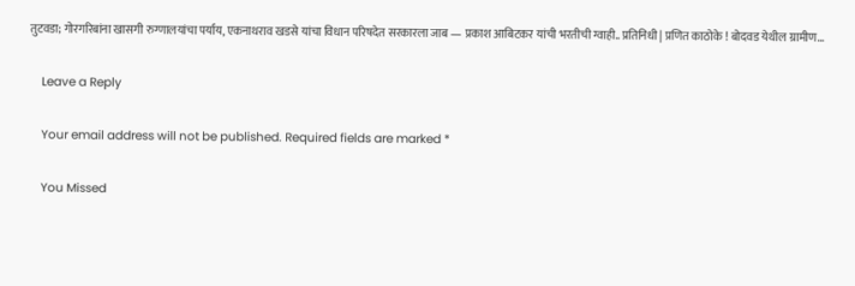तुटवडा; गोरगरिबांना खासगी रुग्णालयांचा पर्याय, एकनाथराव खडसे यांचा विधान परिषदेत सरकारला जाब — प्रकाश आबिटकर यांची भरतीची ग्वाही.. प्रतिनिधी | प्रणित काठोके ! बोदवड येथील ग्रामीण…

    Leave a Reply

    Your email address will not be published. Required fields are marked *

    You Missed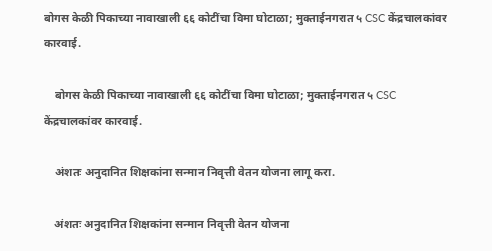बोगस केळी पिकाच्या नावाखाली ६६ कोटींचा विमा घोटाळा; मुक्ताईनगरात ५ CSC केंद्रचालकांवर कारवाई.

    बोगस केळी पिकाच्या नावाखाली ६६ कोटींचा विमा घोटाळा; मुक्ताईनगरात ५ CSC केंद्रचालकांवर कारवाई.

    अंशतः अनुदानित शिक्षकांना सन्मान निवृत्ती वेतन योजना लागू करा.

    अंशतः अनुदानित शिक्षकांना सन्मान निवृत्ती वेतन योजना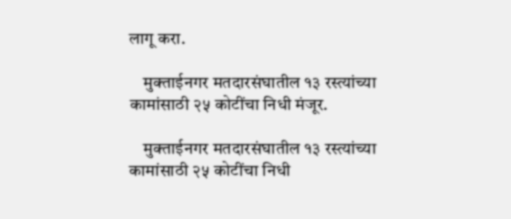लागू करा.

    मुक्ताईनगर मतदारसंघातील १३ रस्त्यांच्या कामांसाठी २५ कोटींचा निधी मंजूर.

    मुक्ताईनगर मतदारसंघातील १३ रस्त्यांच्या कामांसाठी २५ कोटींचा निधी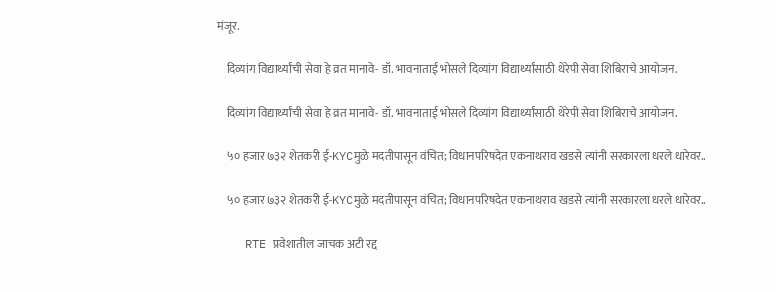मंजूर.

    दिव्यांग विद्यार्थ्यांची सेवा हे व्रत मानावे- डॉ. भावनाताई भोसले दिव्यांग विद्यार्थ्यांसाठी थेरेपी सेवा शिबिराचे आयोजन.

    दिव्यांग विद्यार्थ्यांची सेवा हे व्रत मानावे- डॉ. भावनाताई भोसले दिव्यांग विद्यार्थ्यांसाठी थेरेपी सेवा शिबिराचे आयोजन.

    ५० हजार ७३२ शेतकरी ई-KYCमुळे मदतीपासून वंचित; विधानपरिषदेत एकनाथराव खडसे त्यांनी सरकारला धरले धारेवर..

    ५० हजार ७३२ शेतकरी ई-KYCमुळे मदतीपासून वंचित; विधानपरिषदेत एकनाथराव खडसे त्यांनी सरकारला धरले धारेवर..

    RTE प्रवेशातील जाचक अटी रद्द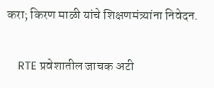करा; किरण माळी यांचे शिक्षणमंत्र्यांना निवेदन.

    RTE प्रवेशातील जाचक अटी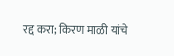रद्द करा; किरण माळी यांचे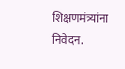शिक्षणमंत्र्यांना निवेदन.